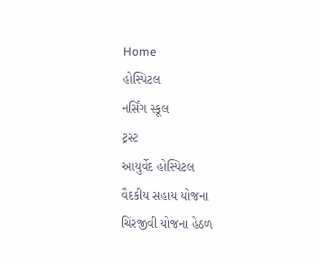Home
હોસ્પિટલ
નર્સિંગ સ્કૂલ
ટ્રસ્ટ
આયુર્વેદ હોસ્પિટલ
વૈદકીય સહાય યોજના
ચિંરજીવી યોજના હેઠળ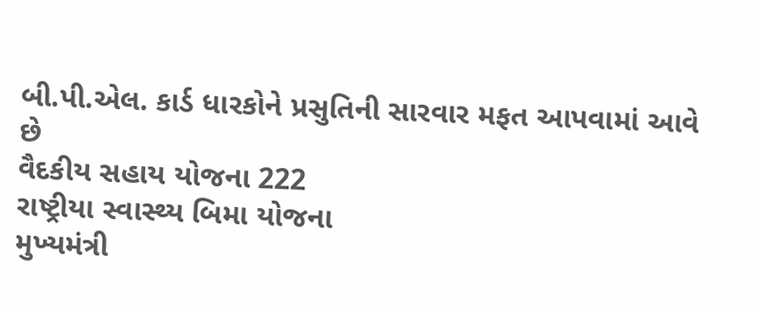બી.પી.એલ. કાર્ડ ધારકોને પ્રસુતિની સારવાર મફત આપવામાં આવે છે
વૈદકીય સહાય યોજના 222
રાષ્ટ્રીયા સ્વાસ્થ્ય બિમા યોજના
મુખ્યમંત્રી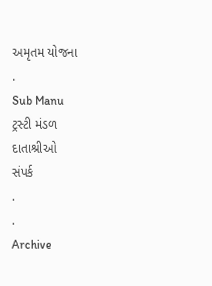અમૃતમ યોજના
.
Sub Manu
ટ્રસ્ટી મંડળ
દાતાશ્રીઓ
સંપર્ક
.
.
Archive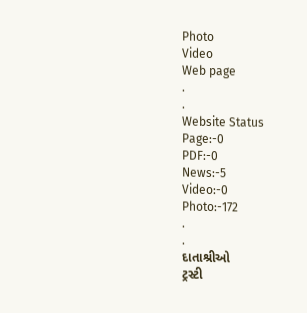Photo
Video
Web page
.
.
Website Status
Page:-0
PDF:-0
News:-5
Video:-0
Photo:-172
.
.
દાતાશ્રીઓ
ટ્રસ્ટી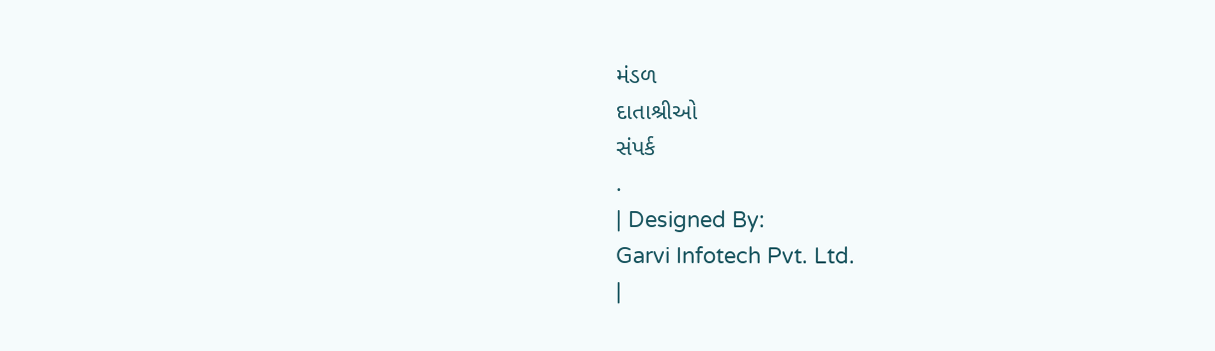મંડળ
દાતાશ્રીઓ
સંપર્ક
.
| Designed By:
Garvi Infotech Pvt. Ltd.
|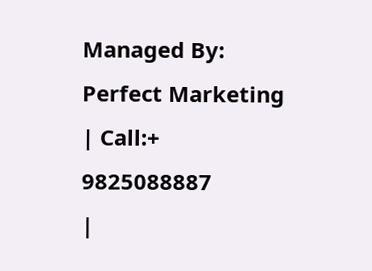Managed By:
Perfect Marketing
| Call:+
9825088887
|